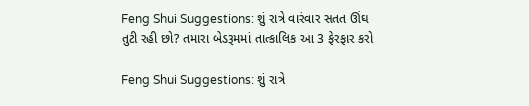Feng Shui Suggestions: શું રાત્રે વારંવાર સતત ઊંઘ તુટી રહી છો? તમારા બેડરૂમમાં તાત્કાલિક આ 3 ફેરફાર કરો

Feng Shui Suggestions: શું રાત્રે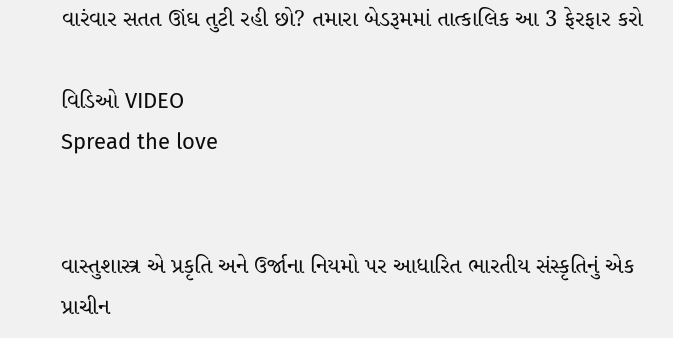વારંવાર સતત ઊંઘ તુટી રહી છો? તમારા બેડરૂમમાં તાત્કાલિક આ 3 ફેરફાર કરો

વિડિઓ VIDEO
Spread the love


વાસ્તુશાસ્ત્ર એ પ્રકૃતિ અને ઉર્જાના નિયમો પર આધારિત ભારતીય સંસ્કૃતિનું એક પ્રાચીન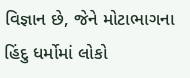વિજ્ઞાન છે, જેને મોટાભાગના હિંદુ ધર્મોમાં લોકો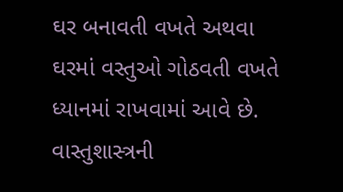ઘર બનાવતી વખતે અથવા ઘરમાં વસ્તુઓ ગોઠવતી વખતે ધ્યાનમાં રાખવામાં આવે છે. વાસ્તુશાસ્ત્રની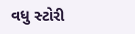વધુ સ્ટોરી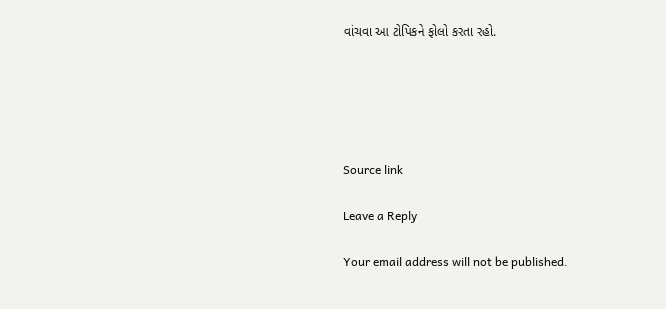વાંચવા આ ટોપિકને ફોલો કરતા રહો.





Source link

Leave a Reply

Your email address will not be published.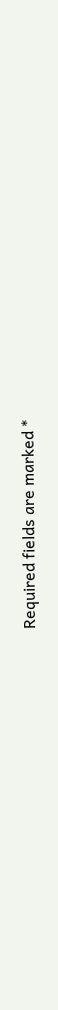Required fields are marked *